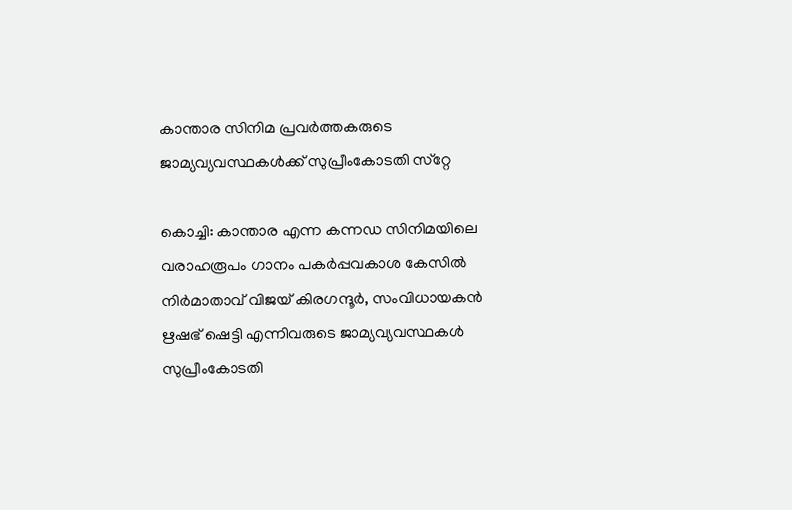കാന്താര സിനിമ പ്രവര്‍ത്തകരുടെ ജാമ്യവ്യവസ്ഥകള്‍ക്ക് സുപ്രീംകോടതി സ്‌റ്റേ

കൊച്ചി: കാന്താര എന്ന കന്നഡ സിനിമയിലെ വരാഹരൂപം ഗാനം പകര്‍പ്പവകാശ കേസില്‍ നിര്‍മാതാവ് വിജയ് കിരഗന്ദൂര്‍, സംവിധായകന്‍ ഋഷഭ് ഷെട്ടി എന്നിവരുടെ ജാമ്യവ്യവസ്ഥകള്‍ സുപ്രീംകോടതി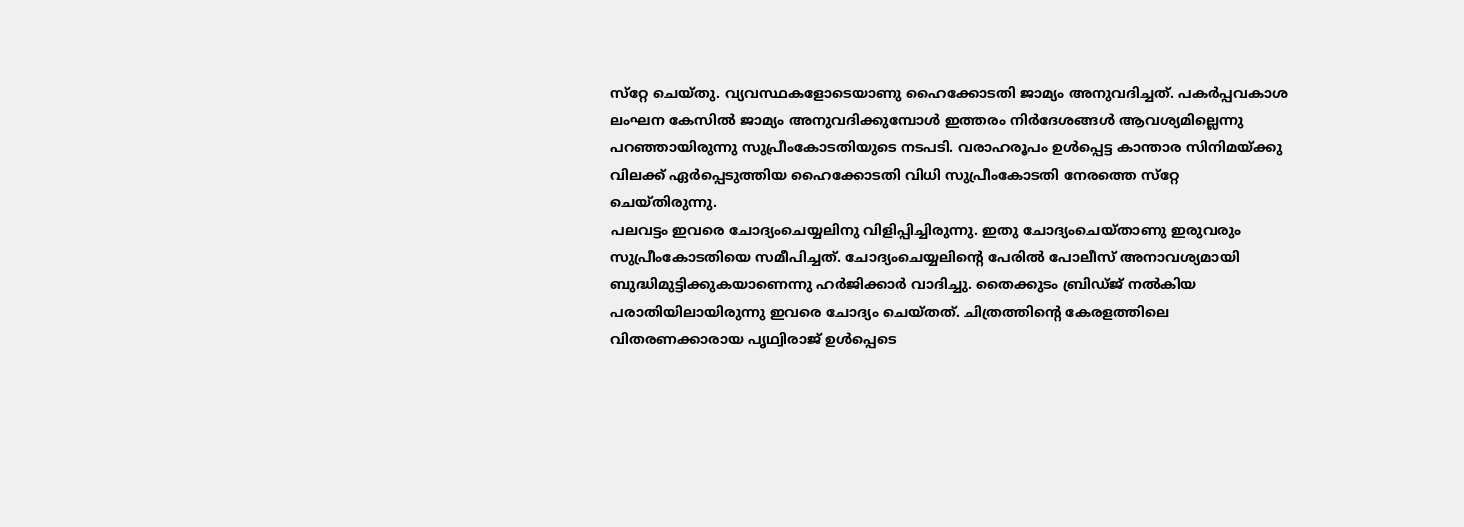സ്‌റ്റേ ചെയ്തു. വ്യവസ്ഥകളോടെയാണു ഹൈക്കോടതി ജാമ്യം അനുവദിച്ചത്. പകര്‍പ്പവകാശ ലംഘന കേസില്‍ ജാമ്യം അനുവദിക്കുമ്പോള്‍ ഇത്തരം നിര്‍ദേശങ്ങള്‍ ആവശ്യമില്ലെന്നു പറഞ്ഞായിരുന്നു സുപ്രീംകോടതിയുടെ നടപടി. വരാഹരൂപം ഉള്‍പ്പെട്ട കാന്താര സിനിമയ്ക്കു വിലക്ക് ഏര്‍പ്പെടുത്തിയ ഹൈക്കോടതി വിധി സുപ്രീംകോടതി നേരത്തെ സ്‌റ്റേ ചെയ്തിരുന്നു.
പലവട്ടം ഇവരെ ചോദ്യംചെയ്യലിനു വിളിപ്പിച്ചിരുന്നു. ഇതു ചോദ്യംചെയ്താണു ഇരുവരും സുപ്രീംകോടതിയെ സമീപിച്ചത്. ചോദ്യംചെയ്യലിന്റെ പേരില്‍ പോലീസ് അനാവശ്യമായി ബുദ്ധിമുട്ടിക്കുകയാണെന്നു ഹര്‍ജിക്കാര്‍ വാദിച്ചു. തൈക്കുടം ബ്രിഡ്ജ് നല്‍കിയ പരാതിയിലായിരുന്നു ഇവരെ ചോദ്യം ചെയ്തത്. ചിത്രത്തിന്റെ കേരളത്തിലെ വിതരണക്കാരായ പൃഥ്വിരാജ് ഉള്‍പ്പെടെ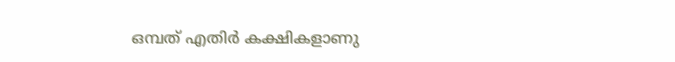ഒമ്പത് എതിര്‍ കക്ഷികളാണു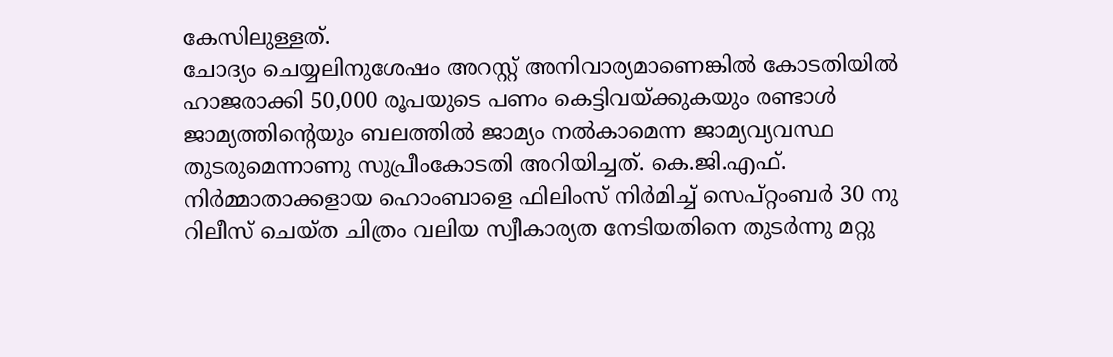കേസിലുള്ളത്.
ചോദ്യം ചെയ്യലിനുശേഷം അറസ്റ്റ് അനിവാര്യമാണെങ്കില്‍ കോടതിയില്‍ ഹാജരാക്കി 50,000 രൂപയുടെ പണം കെട്ടിവയ്ക്കുകയും രണ്ടാള്‍ ജാമ്യത്തിന്റെയും ബലത്തില്‍ ജാമ്യം നല്‍കാമെന്ന ജാമ്യവ്യവസ്ഥ തുടരുമെന്നാണു സുപ്രീംകോടതി അറിയിച്ചത്. കെ.ജി.എഫ്. നിര്‍മ്മാതാക്കളായ ഹൊംബാളെ ഫിലിംസ് നിര്‍മിച്ച് സെപ്റ്റംബര്‍ 30 നു റിലീസ് ചെയ്ത ചിത്രം വലിയ സ്വീകാര്യത നേടിയതിനെ തുടര്‍ന്നു മറ്റു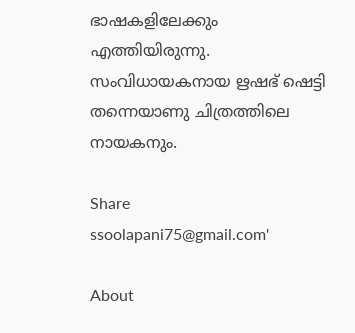ഭാഷകളിലേക്കും എത്തിയിരുന്നു. സംവിധായകനായ ഋഷഭ് ഷെട്ടി തന്നെയാണു ചിത്രത്തിലെ നായകനും.

Share
ssoolapani75@gmail.com'

About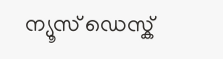ന്യൂസ് ഡെസ്ക്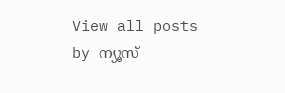View all posts by ന്യൂസ്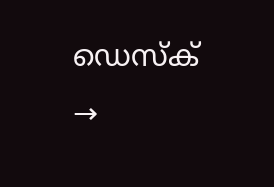ഡെസ്ക് →